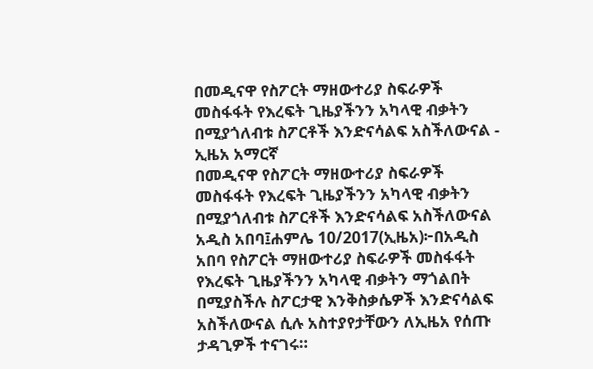በመዲናዋ የስፖርት ማዘውተሪያ ስፍራዎች መስፋፋት የእረፍት ጊዜያችንን አካላዊ ብቃትን በሚያጎለብቱ ስፖርቶች እንድናሳልፍ አስችለውናል - ኢዜአ አማርኛ
በመዲናዋ የስፖርት ማዘውተሪያ ስፍራዎች መስፋፋት የእረፍት ጊዜያችንን አካላዊ ብቃትን በሚያጎለብቱ ስፖርቶች እንድናሳልፍ አስችለውናል
አዲስ አበባ፤ሐምሌ 10/2017(ኢዜአ)፦በአዲስ አበባ የስፖርት ማዘውተሪያ ስፍራዎች መስፋፋት የእረፍት ጊዜያችንን አካላዊ ብቃትን ማጎልበት በሚያስችሉ ስፖርታዊ እንቅስቃሴዎች እንድናሳልፍ አስችለውናል ሲሉ አስተያየታቸውን ለኢዜአ የሰጡ ታዳጊዎች ተናገሩ።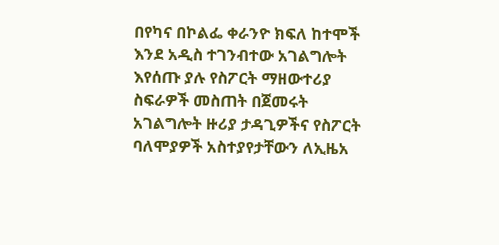በየካና በኮልፌ ቀራንዮ ክፍለ ከተሞች እንደ አዲስ ተገንብተው አገልግሎት እየሰጡ ያሉ የስፖርት ማዘውተሪያ ስፍራዎች መስጠት በጀመሩት አገልግሎት ዙሪያ ታዳጊዎችና የስፖርት ባለሞያዎች አስተያየታቸውን ለኢዜአ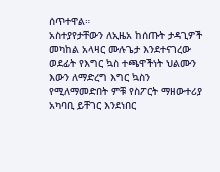ሰጥተዋል።
አስተያየታቸውን ለኢዜአ ከሰጡት ታዳጊዎች መካከል አላዛር ሙሉጌታ እንደተናገረው ወደፊት የእግር ኳስ ተጫዋችነት ህልሙን እውን ለማድረግ እግር ኳስን የሚለማመድበት ምቹ የስፖርት ማዘውተሪያ አካባቢ ይቸገር እንደነበር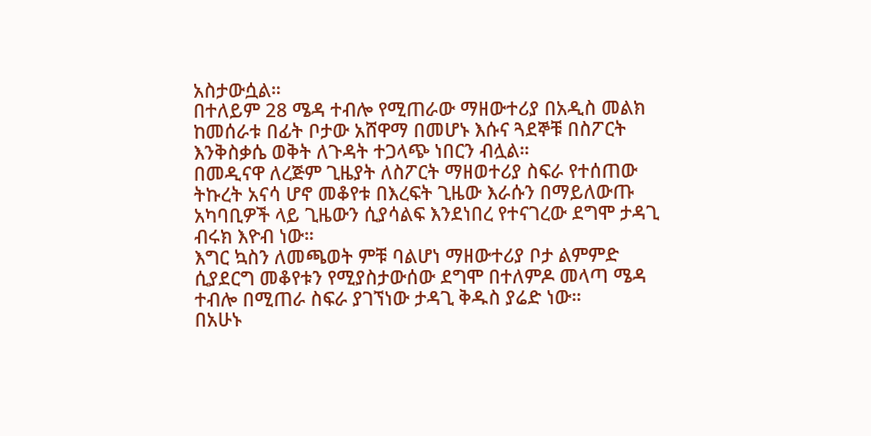አስታውሷል።
በተለይም 28 ሜዳ ተብሎ የሚጠራው ማዘውተሪያ በአዲስ መልክ ከመሰራቱ በፊት ቦታው አሸዋማ በመሆኑ እሱና ጓደኞቹ በስፖርት እንቅስቃሴ ወቅት ለጉዳት ተጋላጭ ነበርን ብሏል።
በመዲናዋ ለረጅም ጊዜያት ለስፖርት ማዘወተሪያ ስፍራ የተሰጠው ትኩረት አናሳ ሆኖ መቆየቱ በእረፍት ጊዜው እራሱን በማይለውጡ አካባቢዎች ላይ ጊዜውን ሲያሳልፍ እንደነበረ የተናገረው ደግሞ ታዳጊ ብሩክ እዮብ ነው።
እግር ኳስን ለመጫወት ምቹ ባልሆነ ማዘውተሪያ ቦታ ልምምድ ሲያደርግ መቆየቱን የሚያስታውሰው ደግሞ በተለምዶ መላጣ ሜዳ ተብሎ በሚጠራ ስፍራ ያገኘነው ታዳጊ ቅዱስ ያሬድ ነው።
በአሁኑ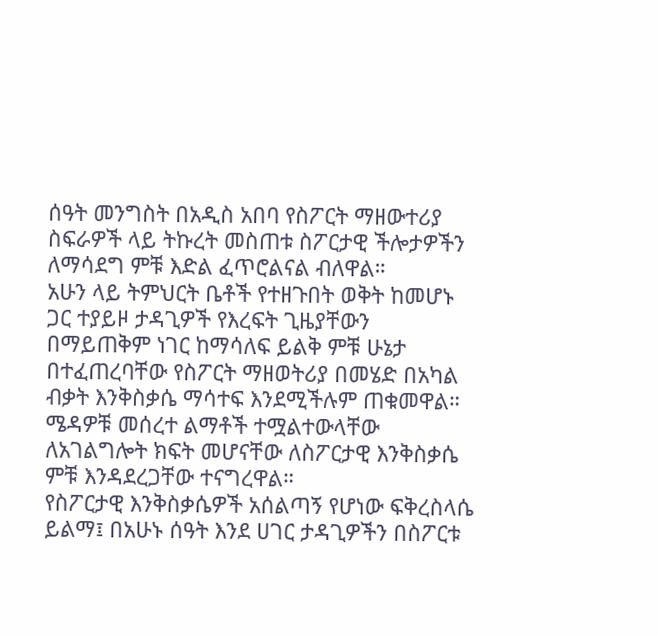ሰዓት መንግስት በአዲስ አበባ የስፖርት ማዘውተሪያ ስፍራዎች ላይ ትኩረት መስጠቱ ስፖርታዊ ችሎታዎችን ለማሳደግ ምቹ እድል ፈጥሮልናል ብለዋል።
አሁን ላይ ትምህርት ቤቶች የተዘጉበት ወቅት ከመሆኑ ጋር ተያይዞ ታዳጊዎች የእረፍት ጊዜያቸውን በማይጠቅም ነገር ከማሳለፍ ይልቅ ምቹ ሁኔታ በተፈጠረባቸው የስፖርት ማዘወትሪያ በመሄድ በአካል ብቃት እንቅስቃሴ ማሳተፍ እንደሚችሉም ጠቁመዋል።
ሜዳዎቹ መሰረተ ልማቶች ተሟልተውላቸው ለአገልግሎት ክፍት መሆናቸው ለስፖርታዊ እንቅስቃሴ ምቹ እንዳደረጋቸው ተናግረዋል።
የስፖርታዊ እንቅስቃሴዎች አሰልጣኝ የሆነው ፍቅረስላሴ ይልማ፤ በአሁኑ ሰዓት እንደ ሀገር ታዳጊዎችን በስፖርቱ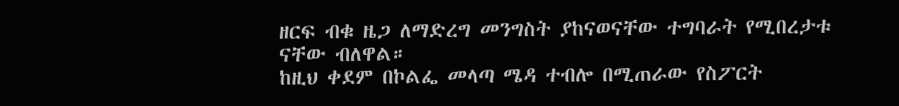ዘርፍ ብቁ ዜጋ ለማድረግ መንግስት ያከናወናቸው ተግባራት የሚበረታቱ ናቸው ብለዋል።
ከዚህ ቀደም በኮልፌ መላጣ ሜዳ ተብሎ በሚጠራው የስፖርት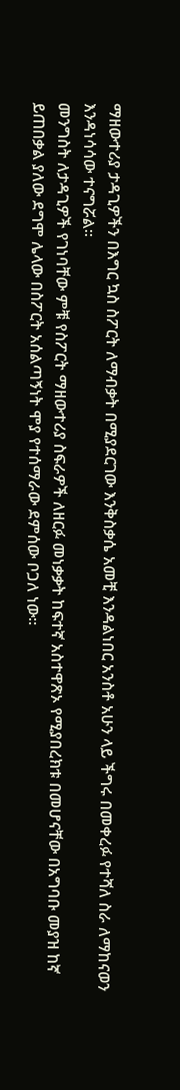ማዘውተሪያ ታዳጊዎችን በእግር ኳስ ስፖርት ለማብቃት በሚያደርገው እንቅስቃሴ አመቺ እንዳልነበር አንስቶ አሁን ላይ ችግሩ በመቀረፉ የተሻለ ስራ ለማከናወን እንዳነሳሳው ተናግሯል።
መንግስት ለታዳጊዎች የገነባቸው ምቹ የስፖርት ማዘውተሪያ ስፍራዎች ለዘርፉ መነቃቃት ከፍተኛ አስተዋጽኦ የሚያበረክቱ በመሆናቸው በአግባቡ መያዝ ከኛ ይጠበቃል ያለው ደግሞ ሌላው በስፖርት አሰልጣኝነት ሞያ የተሰማራው ደምሰው ቦጋለ ነው።